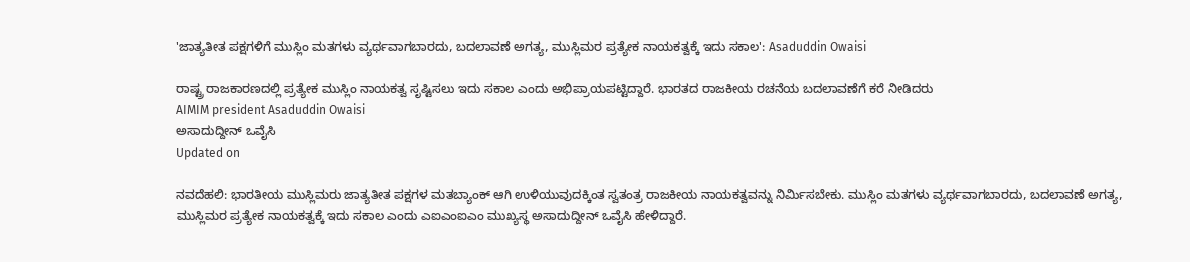'ಜಾತ್ಯತೀತ ಪಕ್ಷಗಳಿಗೆ ಮುಸ್ಲಿಂ ಮತಗಳು ವ್ಯರ್ಥವಾಗಬಾರದು, ಬದಲಾವಣೆ ಅಗತ್ಯ, ಮುಸ್ಲಿಮರ ಪ್ರತ್ಯೇಕ ನಾಯಕತ್ವಕ್ಕೆ ಇದು ಸಕಾಲ': Asaduddin Owaisi

ರಾಷ್ಟ್ರ ರಾಜಕಾರಣದಲ್ಲಿ ಪ್ರತ್ಯೇಕ ಮುಸ್ಲಿಂ ನಾಯಕತ್ವ ಸೃಷ್ಟಿಸಲು ಇದು ಸಕಾಲ ಎಂದು ಅಭಿಪ್ರಾಯಪಟ್ಟಿದ್ದಾರೆ. ಭಾರತದ ರಾಜಕೀಯ ರಚನೆಯ ಬದಲಾವಣೆಗೆ ಕರೆ ನೀಡಿದರು
AIMIM president Asaduddin Owaisi
ಅಸಾದುದ್ದೀನ್ ಒವೈಸಿ
Updated on

ನವದೆಹಲಿ: ಭಾರತೀಯ ಮುಸ್ಲಿಮರು ಜಾತ್ಯತೀತ ಪಕ್ಷಗಳ ಮತಬ್ಯಾಂಕ್ ಆಗಿ ಉಳಿಯುವುದಕ್ಕಿಂತ ಸ್ವತಂತ್ರ ರಾಜಕೀಯ ನಾಯಕತ್ವವನ್ನು ನಿರ್ಮಿಸಬೇಕು. ಮುಸ್ಲಿಂ ಮತಗಳು ವ್ಯರ್ಥವಾಗಬಾರದು, ಬದಲಾವಣೆ ಅಗತ್ಯ, ಮುಸ್ಲಿಮರ ಪ್ರತ್ಯೇಕ ನಾಯಕತ್ವಕ್ಕೆ ಇದು ಸಕಾಲ ಎಂದು ಎಐಎಂಐಎಂ ಮುಖ್ಯಸ್ಥ ಅಸಾದುದ್ದೀನ್ ಒವೈಸಿ ಹೇಳಿದ್ದಾರೆ.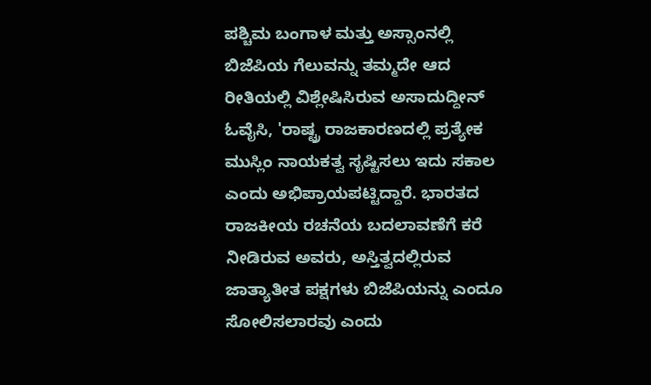ಪಶ್ಚಿಮ ಬಂಗಾಳ ಮತ್ತು ಅಸ್ಸಾಂನಲ್ಲಿ ಬಿಜೆಪಿಯ ಗೆಲುವನ್ನು ತಮ್ಮದೇ ಆದ ರೀತಿಯಲ್ಲಿ ವಿಶ್ಲೇಷಿಸಿರುವ ಅಸಾದುದ್ದೀನ್‌ ಓವೈಸಿ, 'ರಾಷ್ಟ್ರ ರಾಜಕಾರಣದಲ್ಲಿ ಪ್ರತ್ಯೇಕ ಮುಸ್ಲಿಂ ನಾಯಕತ್ವ ಸೃಷ್ಟಿಸಲು ಇದು ಸಕಾಲ ಎಂದು ಅಭಿಪ್ರಾಯಪಟ್ಟಿದ್ದಾರೆ. ಭಾರತದ ರಾಜಕೀಯ ರಚನೆಯ ಬದಲಾವಣೆಗೆ ಕರೆ ನೀಡಿರುವ ಅವರು, ಅಸ್ತಿತ್ವದಲ್ಲಿರುವ ಜಾತ್ಯಾತೀತ ಪಕ್ಷಗಳು ಬಿಜೆಪಿಯನ್ನು ಎಂದೂ ಸೋಲಿಸಲಾರವು ಎಂದು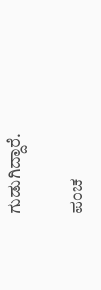ಗುಡುಗಿದ್ದಾರೆ.

ಪಂಚ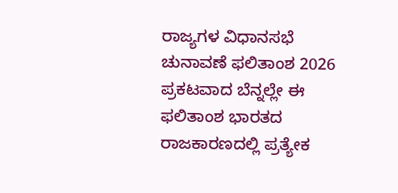ರಾಜ್ಯಗಳ ವಿಧಾನಸಭೆ ಚುನಾವಣೆ ಫಲಿತಾಂಶ 2026 ಪ್ರಕಟವಾದ ಬೆನ್ನಲ್ಲೇ ಈ ಫಲಿತಾಂಶ ಭಾರತದ ರಾಜಕಾರಣದಲ್ಲಿ ಪ್ರತ್ಯೇಕ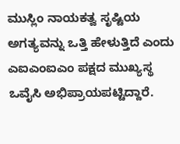ಮುಸ್ಲಿಂ ನಾಯಕತ್ವ ಸೃಷ್ಟಿಯ ಅಗತ್ಯವನ್ನು ಒತ್ತಿ ಹೇಳುತ್ತಿದೆ ಎಂದು ಎಐಎಂಐಎಂ ಪಕ್ಷದ ಮುಖ್ಯಸ್ಥ ಒವೈಸಿ ಅಭಿಪ್ರಾಯಪಟ್ಟಿದ್ದಾರೆ.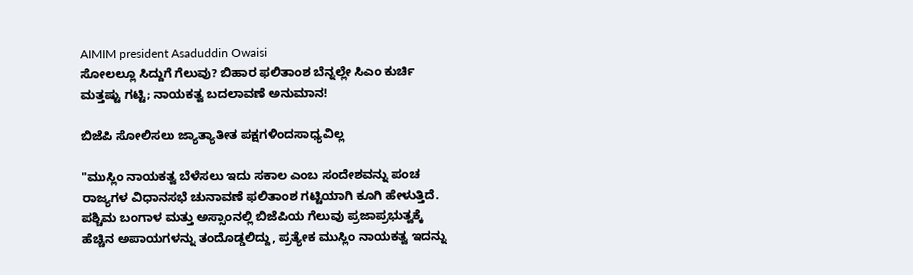AIMIM president Asaduddin Owaisi
ಸೋಲಲ್ಲೂ ಸಿದ್ದುಗೆ ಗೆಲುವು? ಬಿಹಾರ ಫಲಿತಾಂಶ ಬೆನ್ನಲ್ಲೇ ಸಿಎಂ ಕುರ್ಚಿ ಮತ್ತಷ್ಟು ಗಟ್ಟಿ; ನಾಯಕತ್ವ ಬದಲಾವಣೆ ಅನುಮಾನ!

ಬಿಜೆಪಿ ಸೋಲಿಸಲು ಜ್ಯಾತ್ಯಾತೀತ ಪಕ್ಷಗಳಿಂದಸಾಧ್ಯವಿಲ್ಲ

"ಮುಸ್ಲಿಂ ನಾಯಕತ್ವ ಬೆಳೆಸಲು ಇದು ಸಕಾಲ ಎಂಬ ಸಂದೇಶವನ್ನು ಪಂಚ ರಾಜ್ಯಗಳ ವಿಧಾನಸಭೆ ಚುನಾವಣೆ ಫಲಿತಾಂಶ ಗಟ್ಟಿಯಾಗಿ ಕೂಗಿ ಹೇಳುತ್ತಿದೆ. ಪಶ್ಚಿಮ ಬಂಗಾಳ ಮತ್ತು ಅಸ್ಸಾಂನಲ್ಲಿ ಬಿಜೆಪಿಯ ಗೆಲುವು ಪ್ರಜಾಪ್ರಭುತ್ವಕ್ಕೆ ಹೆಚ್ಚಿನ ಅಪಾಯಗಳನ್ನು ತಂದೊಡ್ಡಲಿದ್ದು, ಪ್ರತ್ಯೇಕ ಮುಸ್ಲಿಂ ನಾಯಕತ್ವ ಇದನ್ನು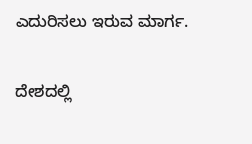ಎದುರಿಸಲು ಇರುವ ಮಾರ್ಗ.

ದೇಶದಲ್ಲಿ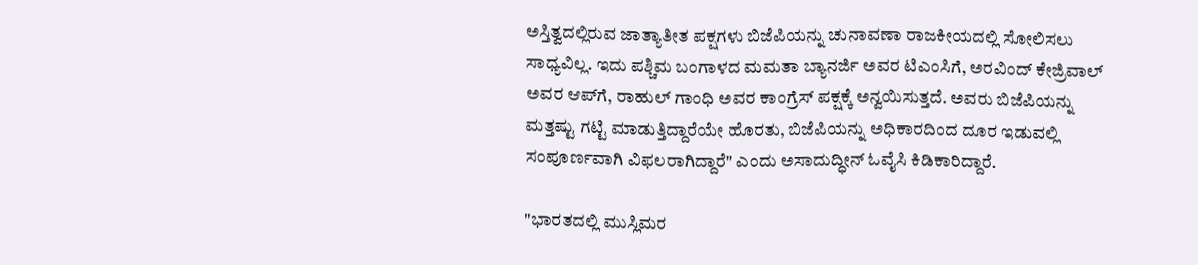ಅಸ್ತಿತ್ವದಲ್ಲಿರುವ ಜಾತ್ಯಾತೀತ ಪಕ್ಷಗಳು ಬಿಜೆಪಿಯನ್ನು ಚುನಾವಣಾ ರಾಜಕೀಯದಲ್ಲಿ ಸೋಲಿಸಲು ಸಾಧ್ಯವಿಲ್ಲ. ಇದು ಪಶ್ಚಿಮ ಬಂಗಾಳದ ಮಮತಾ ಬ್ಯಾನರ್ಜಿ ಅವರ ಟಿಎಂಸಿಗೆ, ಅರವಿಂದ್‌ ಕೇಜ್ರಿವಾಲ್‌ ಅವರ ಆಪ್‌ಗೆ, ರಾಹುಲ್‌ ಗಾಂಧಿ ಅವರ ಕಾಂಗ್ರೆಸ್‌ ಪಕ್ಷಕ್ಕೆ ಅನ್ವಯಿಸುತ್ತದೆ. ಅವರು ಬಿಜೆಪಿಯನ್ನು ಮತ್ತಷ್ಟು ಗಟ್ಟಿ ಮಾಡುತ್ತಿದ್ದಾರೆಯೇ ಹೊರತು, ಬಿಜೆಪಿಯನ್ನು ಅಧಿಕಾರದಿಂದ ದೂರ ಇಡುವಲ್ಲಿ ಸಂಪೂರ್ಣವಾಗಿ ವಿಫಲರಾಗಿದ್ದಾರೆ" ಎಂದು ಅಸಾದುದ್ಧೀನ್‌ ಓವೈಸಿ ಕಿಡಿಕಾರಿದ್ದಾರೆ.

"ಭಾರತದಲ್ಲಿ ಮುಸ್ಲಿಮರ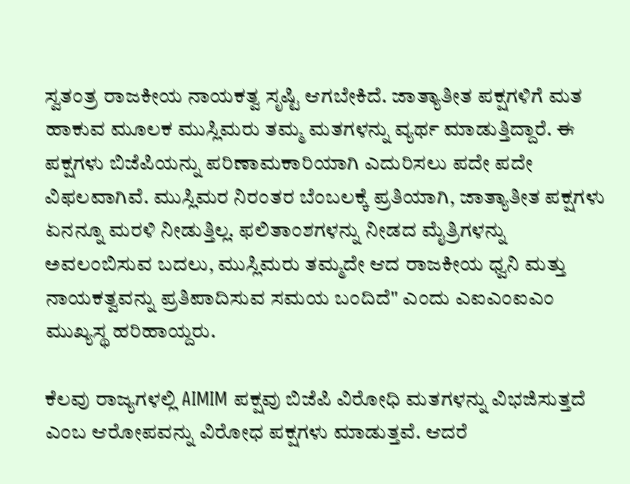ಸ್ವತಂತ್ರ ರಾಜಕೀಯ ನಾಯಕತ್ವ ಸೃಷ್ಟಿ ಆಗಬೇಕಿದೆ. ಜಾತ್ಯಾತೀತ ಪಕ್ಷಗಳಿಗೆ ಮತ ಹಾಕುವ ಮೂಲಕ ಮುಸ್ಲಿಮರು ತಮ್ಮ ಮತಗಳನ್ನು ವ್ಯರ್ಥ ಮಾಡುತ್ತಿದ್ದಾರೆ. ಈ ಪಕ್ಷಗಳು ಬಿಜೆಪಿಯನ್ನು ಪರಿಣಾಮಕಾರಿಯಾಗಿ ಎದುರಿಸಲು ಪದೇ ಪದೇ ವಿಫಲವಾಗಿವೆ. ಮುಸ್ಲಿಮರ ನಿರಂತರ ಬೆಂಬಲಕ್ಕೆ ಪ್ರತಿಯಾಗಿ, ಜಾತ್ಯಾತೀತ ಪಕ್ಷಗಳು ಏನನ್ನೂ ಮರಳಿ ನೀಡುತ್ತಿಲ್ಲ. ಫಲಿತಾಂಶಗಳನ್ನು ನೀಡದ ಮೈತ್ರಿಗಳನ್ನು ಅವಲಂಬಿಸುವ ಬದಲು, ಮುಸ್ಲಿಮರು ತಮ್ಮದೇ ಆದ ರಾಜಕೀಯ ಧ್ವನಿ ಮತ್ತು ನಾಯಕತ್ವವನ್ನು ಪ್ರತಿಪಾದಿಸುವ ಸಮಯ ಬಂದಿದೆ" ಎಂದು ಎಐಎಂಐಎಂ ಮುಖ್ಯಸ್ಥ ಹರಿಹಾಯ್ದರು.

ಕೆಲವು ರಾಜ್ಯಗಳಲ್ಲಿ AIMIM ಪಕ್ಷವು ಬಿಜೆಪಿ ವಿರೋಧಿ ಮತಗಳನ್ನು ವಿಭಜಿಸುತ್ತದೆ ಎಂಬ ಆರೋಪವನ್ನು ವಿರೋಧ ಪಕ್ಷಗಳು ಮಾಡುತ್ತವೆ. ಆದರೆ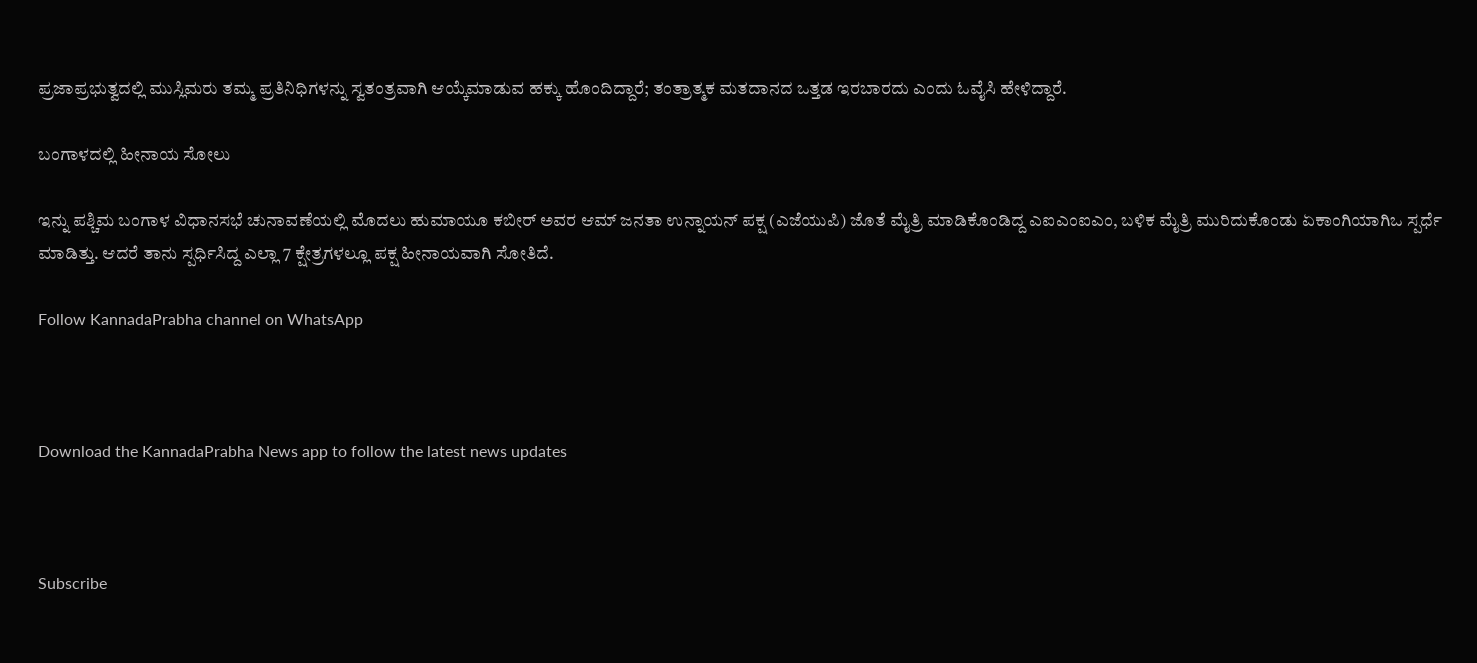ಪ್ರಜಾಪ್ರಭುತ್ವದಲ್ಲಿ ಮುಸ್ಲಿಮರು ತಮ್ಮ ಪ್ರತಿನಿಧಿಗಳನ್ನು ಸ್ವತಂತ್ರವಾಗಿ ಆಯ್ಕೆಮಾಡುವ ಹಕ್ಕು ಹೊಂದಿದ್ದಾರೆ; ತಂತ್ರಾತ್ಮಕ ಮತದಾನದ ಒತ್ತಡ ಇರಬಾರದು ಎಂದು ಓವೈಸಿ ಹೇಳಿದ್ದಾರೆ.

ಬಂಗಾಳದಲ್ಲಿ ಹೀನಾಯ ಸೋಲು

ಇನ್ನು ಪಶ್ಚಿಮ ಬಂಗಾಳ ವಿಧಾನಸಭೆ ಚುನಾವಣೆಯಲ್ಲಿ ಮೊದಲು ಹುಮಾಯೂ ಕಬೀರ್‌ ಅವರ ಆಮ್‌ ಜನತಾ ಉನ್ನಾಯನ್‌ ಪಕ್ಷ (ಎಜೆಯುಪಿ) ಜೊತೆ ಮೈತ್ರಿ ಮಾಡಿಕೊಂಡಿದ್ದ ಎಐಎಂಐಎಂ, ಬಳಿಕ ಮೈತ್ರಿ ಮುರಿದುಕೊಂಡು ಏಕಾಂಗಿಯಾಗಿಒ ಸ್ಪರ್ಧೆ ಮಾಡಿತ್ತು. ಆದರೆ ತಾನು ಸ್ಪರ್ಧಿಸಿದ್ದ ಎಲ್ಲಾ 7 ಕ್ಷೇತ್ರಗಳಲ್ಲೂ ಪಕ್ಷ ಹೀನಾಯವಾಗಿ ಸೋತಿದೆ.

Follow KannadaPrabha channel on WhatsApp



Download the KannadaPrabha News app to follow the latest news updates



Subscribe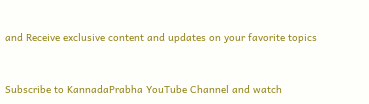and Receive exclusive content and updates on your favorite topics



Subscribe to KannadaPrabha YouTube Channel and watch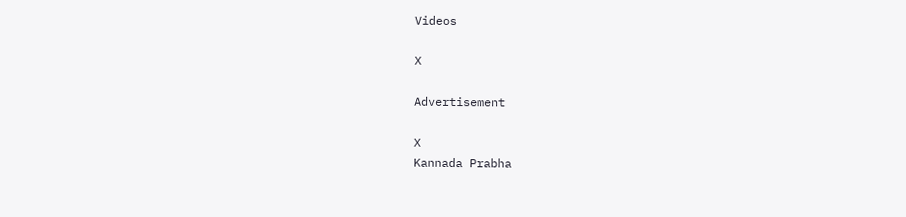Videos

X

Advertisement

X
Kannada Prabha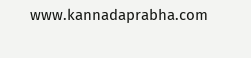www.kannadaprabha.com